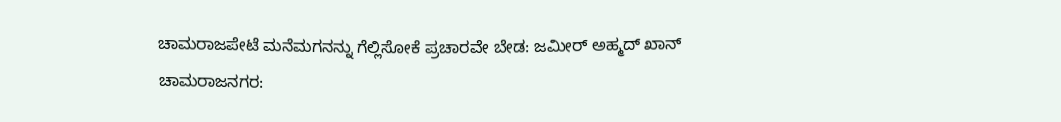ಚಾಮರಾಜಪೇಟೆ ಮನೆಮಗನನ್ನು ಗೆಲ್ಲಿಸೋಕೆ ಪ್ರಚಾರವೇ ಬೇಡ: ಜಮೀರ್ ಅಹ್ಮದ್ ಖಾನ್
ಚಾಮರಾಜನಗರ: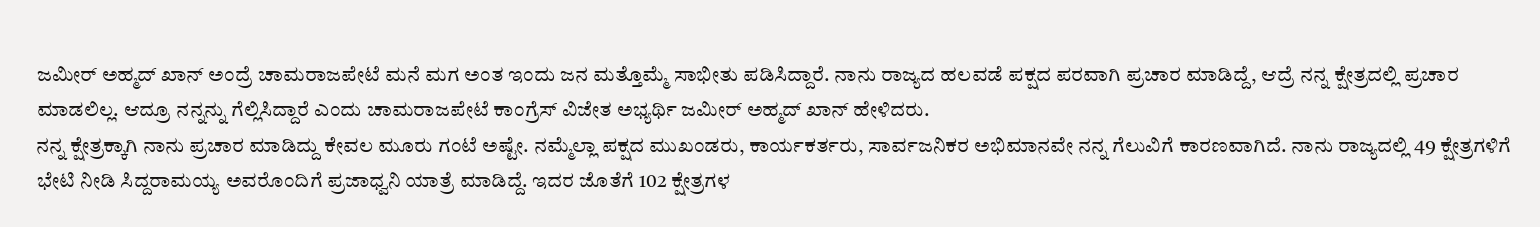ಜಮೀರ್ ಅಹ್ಮದ್ ಖಾನ್ ಅಂದ್ರೆ ಚಾಮರಾಜಪೇಟೆ ಮನೆ ಮಗ ಅಂತ ಇಂದು ಜನ ಮತ್ತೊಮ್ಮೆ ಸಾಭೀತು ಪಡಿಸಿದ್ದಾರೆ. ನಾನು ರಾಜ್ಯದ ಹಲವಡೆ ಪಕ್ಷದ ಪರವಾಗಿ ಪ್ರಚಾರ ಮಾಡಿದ್ದೆ, ಆದ್ರೆ ನನ್ನ ಕ್ಷೇತ್ರದಲ್ಲಿ ಪ್ರಚಾರ ಮಾಡಲಿಲ್ಲ. ಆದ್ರೂ ನನ್ನನ್ನು ಗೆಲ್ಲಿಸಿದ್ದಾರೆ ಎಂದು ಚಾಮರಾಜಪೇಟೆ ಕಾಂಗ್ರೆಸ್ ವಿಜೇತ ಅಭ್ಯರ್ಥಿ ಜಮೀರ್ ಅಹ್ಮದ್ ಖಾನ್ ಹೇಳಿದರು.
ನನ್ನ ಕ್ಷೇತ್ರಕ್ಕಾಗಿ ನಾನು ಪ್ರಚಾರ ಮಾಡಿದ್ದು ಕೇವಲ ಮೂರು ಗಂಟೆ ಅಷ್ಟೇ. ನಮ್ಮೆಲ್ಲಾ ಪಕ್ಷದ ಮುಖಂಡರು, ಕಾರ್ಯಕರ್ತರು, ಸಾರ್ವಜನಿಕರ ಅಭಿಮಾನವೇ ನನ್ನ ಗೆಲುವಿಗೆ ಕಾರಣವಾಗಿದೆ. ನಾನು ರಾಜ್ಯದಲ್ಲಿ 49 ಕ್ಷೇತ್ರಗಳಿಗೆ ಭೇಟಿ ನೀಡಿ ಸಿದ್ದರಾಮಯ್ಯ ಅವರೊಂದಿಗೆ ಪ್ರಜಾಧ್ವನಿ ಯಾತ್ರೆ ಮಾಡಿದ್ದೆ. ಇದರ ಜೊತೆಗೆ 102 ಕ್ಷೇತ್ರಗಳ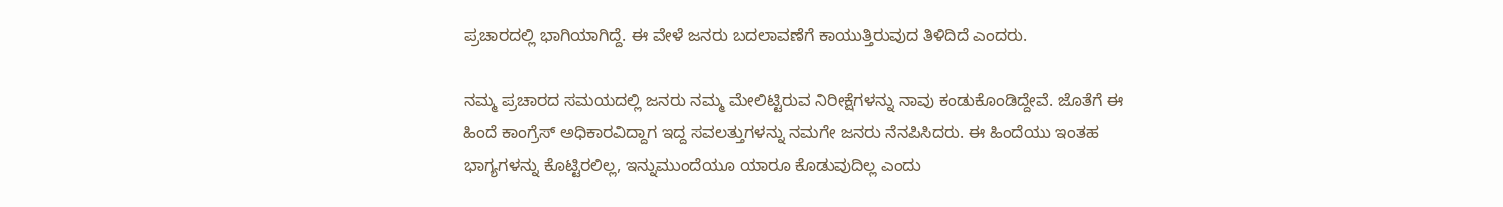ಪ್ರಚಾರದಲ್ಲಿ ಭಾಗಿಯಾಗಿದ್ದೆ. ಈ ವೇಳೆ ಜನರು ಬದಲಾವಣೆಗೆ ಕಾಯುತ್ತಿರುವುದ ತಿಳಿದಿದೆ ಎಂದರು.

ನಮ್ಮ ಪ್ರಚಾರದ ಸಮಯದಲ್ಲಿ ಜನರು ನಮ್ಮ ಮೇಲಿಟ್ಟಿರುವ ನಿರೀಕ್ಷೆಗಳನ್ನು ನಾವು ಕಂಡುಕೊಂಡಿದ್ದೇವೆ. ಜೊತೆಗೆ ಈ ಹಿಂದೆ ಕಾಂಗ್ರೆಸ್ ಅಧಿಕಾರವಿದ್ದಾಗ ಇದ್ದ ಸವಲತ್ತುಗಳನ್ನು ನಮಗೇ ಜನರು ನೆನಪಿಸಿದರು. ಈ ಹಿಂದೆಯು ಇಂತಹ ಭಾಗ್ಯಗಳನ್ನು ಕೊಟ್ಟಿರಲಿಲ್ಲ, ಇನ್ನುಮುಂದೆಯೂ ಯಾರೂ ಕೊಡುವುದಿಲ್ಲ ಎಂದು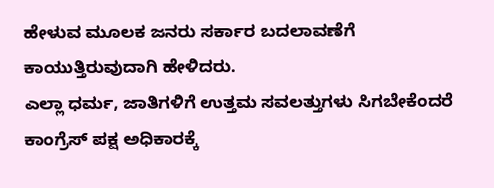ಹೇಳುವ ಮೂಲಕ ಜನರು ಸರ್ಕಾರ ಬದಲಾವಣೆಗೆ ಕಾಯುತ್ತಿರುವುದಾಗಿ ಹೇಳಿದರು.
ಎಲ್ಲಾ ಧರ್ಮ, ಜಾತಿಗಳಿಗೆ ಉತ್ತಮ ಸವಲತ್ತುಗಳು ಸಿಗಬೇಕೆಂದರೆ ಕಾಂಗ್ರೆಸ್ ಪಕ್ಷ ಅಧಿಕಾರಕ್ಕೆ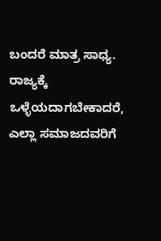ಬಂದರೆ ಮಾತ್ರ ಸಾಧ್ಯ. ರಾಜ್ಯಕ್ಕೆ ಒಳ್ಳೆಯದಾಗಬೇಕಾದರೆ, ಎಲ್ಲಾ ಸಮಾಜದವರಿಗೆ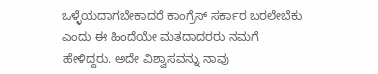ಒಳ್ಳೆಯದಾಗಬೇಕಾದರೆ ಕಾಂಗ್ರೆಸ್ ಸರ್ಕಾರ ಬರಲೇಬೆಕು ಎಂದು ಈ ಹಿಂದೆಯೇ ಮತದಾದರರು ನಮಗೆ ಹೇಳಿದ್ದರು. ಅದೇ ವಿಶ್ವಾಸವನ್ನು ನಾವು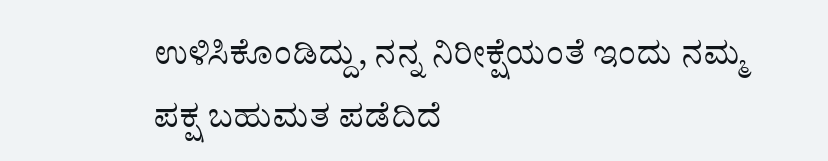ಉಳಿಸಿಕೊಂಡಿದ್ದು, ನನ್ನ ನಿರೀಕ್ಷೆಯಂತೆ ಇಂದು ನಮ್ಮ ಪಕ್ಷ ಬಹುಮತ ಪಡೆದಿದೆ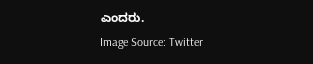ಎಂದರು.
Image Source: Twitter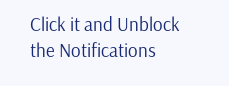Click it and Unblock the Notifications